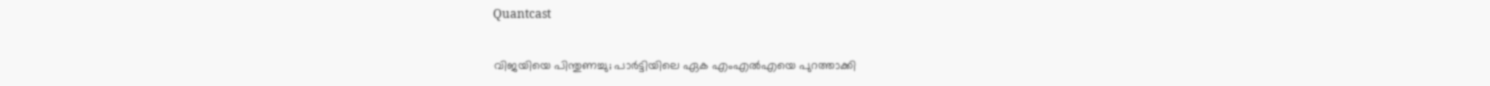Quantcast

വിജയിയെ പിന്തുണച്ചു; പാര്‍ട്ടിയിലെ ഏക എംഎൽഎയെ പുറത്താക്കി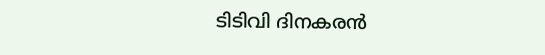ടിടിവി ദിനകരൻ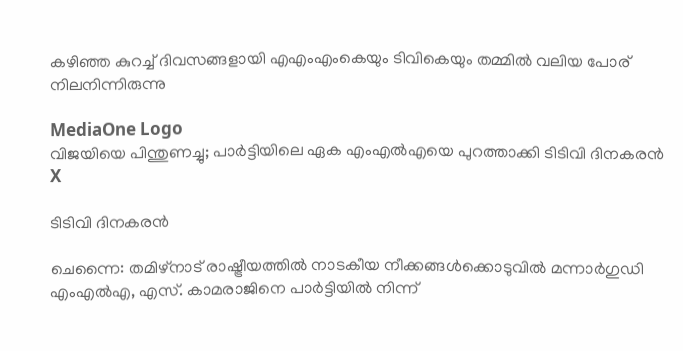കഴിഞ്ഞ കുറച്ച് ദിവസങ്ങളായി എഎംഎംകെയും ടിവികെയും തമ്മിൽ വലിയ പോര് നിലനിന്നിരുന്നു

MediaOne Logo
വിജയിയെ പിന്തുണച്ചു; പാര്‍ട്ടിയിലെ ഏക എംഎൽഎയെ പുറത്താക്കി ടിടിവി ദിനകരൻ
X

ടിടിവി ദിനകരന്‍

ചെന്നൈ: തമിഴ്‌നാട് രാഷ്ട്രീയത്തിൽ നാടകീയ നീക്കങ്ങൾക്കൊടുവിൽ മന്നാർഗുഡി എംഎൽഎ, എസ്. കാമരാജിനെ പാർട്ടിയിൽ നിന്ന്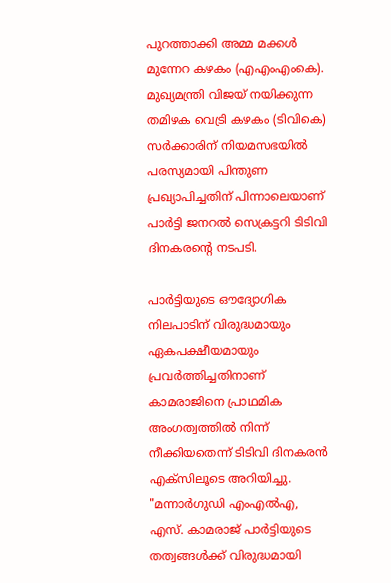പുറത്താക്കി അമ്മ മക്കൾ മുന്നേറ കഴകം (എഎംഎംകെ). മുഖ്യമന്ത്രി വിജയ് നയിക്കുന്ന തമിഴക വെട്രി കഴകം (ടിവികെ) സർക്കാരിന് നിയമസഭയിൽ പരസ്യമായി പിന്തുണ പ്രഖ്യാപിച്ചതിന് പിന്നാലെയാണ് പാർട്ടി ജനറൽ സെക്രട്ടറി ടിടിവി ദിനകരന്റെ നടപടി.

പാർട്ടിയുടെ ഔദ്യോഗിക നിലപാടിന് വിരുദ്ധമായും ഏകപക്ഷീയമായും പ്രവർത്തിച്ചതിനാണ് കാമരാജിനെ പ്രാഥമിക അംഗത്വത്തിൽ നിന്ന് നീക്കിയതെന്ന് ടിടിവി ദിനകരൻ എക്സിലൂടെ അറിയിച്ചു. "മന്നാർഗുഡി എംഎൽഎ, എസ്. കാമരാജ് പാർട്ടിയുടെ തത്വങ്ങൾക്ക് വിരുദ്ധമായി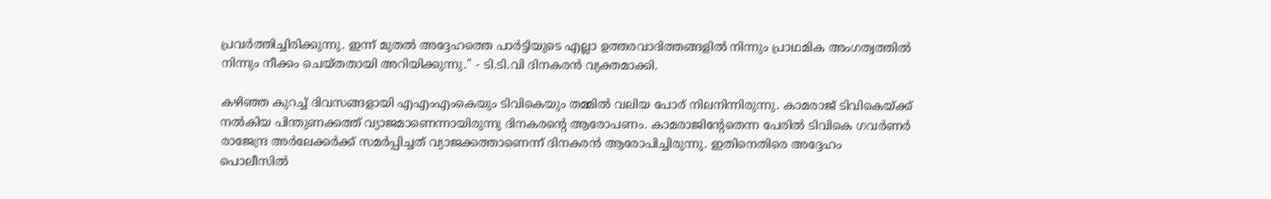പ്രവർത്തിച്ചിരിക്കുന്നു. ഇന്ന് മുതൽ അദ്ദേഹത്തെ പാർട്ടിയുടെ എല്ലാ ഉത്തരവാദിത്തങ്ങളിൽ നിന്നും പ്രാഥമിക അംഗത്വത്തിൽ നിന്നും നീക്കം ചെയ്തതായി അറിയിക്കുന്നു." - ടി.ടി.വി ദിനകരൻ വ്യക്തമാക്കി.

കഴിഞ്ഞ കുറച്ച് ദിവസങ്ങളായി എഎംഎംകെയും ടിവികെയും തമ്മിൽ വലിയ പോര് നിലനിന്നിരുന്നു. കാമരാജ് ടിവികെയ്ക്ക് നൽകിയ പിന്തുണക്കത്ത് വ്യാജമാണെന്നായിരുന്നു ദിനകരന്റെ ആരോപണം. കാമരാജിന്റേതെന്ന പേരിൽ ടിവികെ ഗവർണർ രാജേന്ദ്ര അർലേക്കർക്ക് സമർപ്പിച്ചത് വ്യാജക്കത്താണെന്ന് ദിനകരൻ ആരോപിച്ചിരുന്നു. ഇതിനെതിരെ അദ്ദേഹം പൊലീസിൽ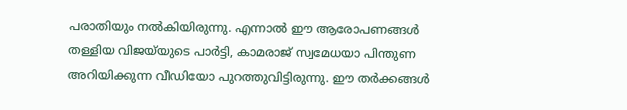പരാതിയും നൽകിയിരുന്നു. എന്നാൽ ഈ ആരോപണങ്ങൾ തള്ളിയ വിജയ്‌യുടെ പാർട്ടി, കാമരാജ് സ്വമേധയാ പിന്തുണ അറിയിക്കുന്ന വീഡിയോ പുറത്തുവിട്ടിരുന്നു. ഈ തർക്കങ്ങൾ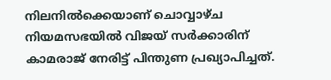നിലനിൽക്കെയാണ് ചൊവ്വാഴ്ച നിയമസഭയിൽ വിജയ് സർക്കാരിന് കാമരാജ് നേരിട്ട് പിന്തുണ പ്രഖ്യാപിച്ചത്.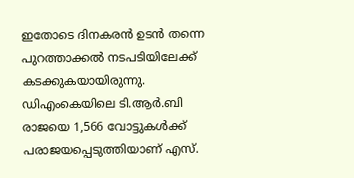ഇതോടെ ദിനകരൻ ഉടൻ തന്നെ പുറത്താക്കൽ നടപടിയിലേക്ക് കടക്കുകയായിരുന്നു. ഡിഎംകെയിലെ ടി.ആർ.ബി രാജയെ 1,566 വോട്ടുകൾക്ക് പരാജയപ്പെടുത്തിയാണ് എസ്.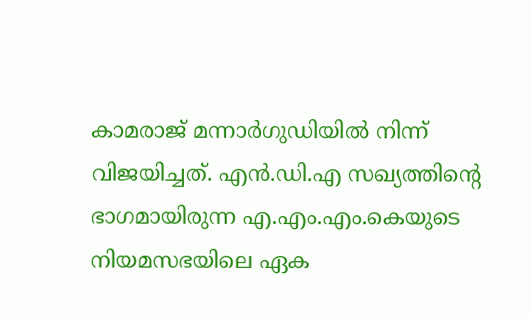കാമരാജ് മന്നാർഗുഡിയിൽ നിന്ന് വിജയിച്ചത്. എൻ.ഡി.എ സഖ്യത്തിന്റെ ഭാഗമായിരുന്ന എ.എം.എം.കെയുടെ നിയമസഭയിലെ ഏക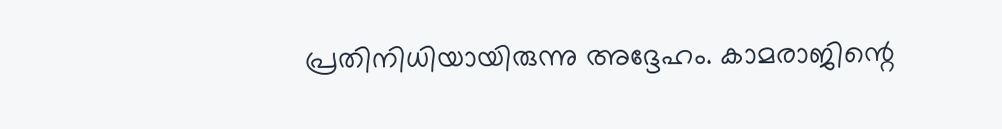പ്രതിനിധിയായിരുന്നു അദ്ദേഹം. കാമരാജിന്റെ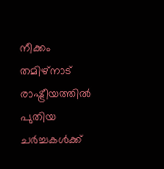നീക്കം തമിഴ്‌നാട് രാഷ്ട്രീയത്തിൽ പുതിയ ചർച്ചകൾക്ക്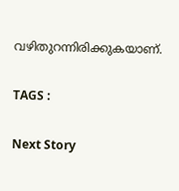വഴിതുറന്നിരിക്കുകയാണ്.

TAGS :

Next Story